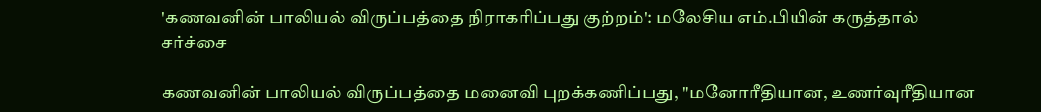'கணவனின் பாலியல் விருப்பத்தை நிராகரிப்பது குற்றம்': மலேசிய எம்.பியின் கருத்தால் சர்ச்சை

கணவனின் பாலியல் விருப்பத்தை மனைவி புறக்கணிப்பது, "மனோரீதியான, உணர்வுரீதியான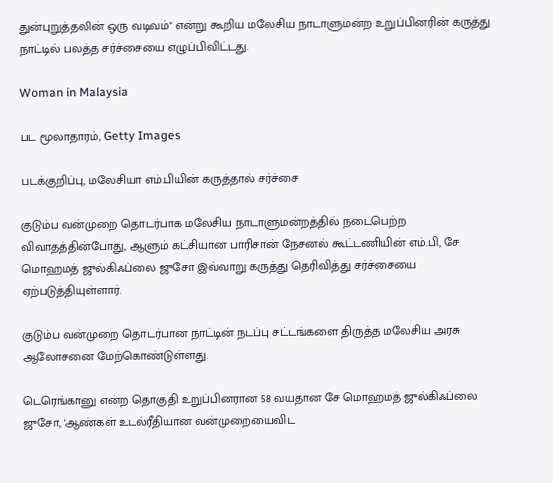துன்புறுத்தலின் ஒரு வடிவம்" என்று கூறிய மலேசிய நாடாளுமன்ற உறுப்பினரின் கருத்து நாட்டில் பலத்த சர்ச்சையை எழுப்பிவிட்டது.

Woman in Malaysia

பட மூலாதாரம், Getty Images

படக்குறிப்பு, மலேசியா எம்.பியின் கருத்தால் சர்ச்சை

குடும்ப வன்முறை தொடர்பாக மலேசிய நாடாளுமன்றத்தில் நடைபெற்ற விவாதத்தின்போது, ஆளும் கட்சியான பாரிசான் நேசனல் கூட்டணியின் எம்.பி, சே மொஹமத் ஜுல்கிஃப்லை ஜுசோ இவ்வாறு கருத்து தெரிவித்து சர்ச்சையை ஏற்படுத்தியுள்ளார்.

குடும்ப வன்முறை தொடர்பான நாட்டின் நடப்பு சட்டங்களை திருத்த மலேசிய அரசு ஆலோசனை மேற்கொண்டுள்ளது.

டெரெங்கானு என்ற தொகுதி உறுப்பினரான 58 வயதான சே மொஹமத் ஜுல்கிஃப்லை ஜுசோ, 'ஆண்கள் உடல்ரீதியான வன்முறையைவிட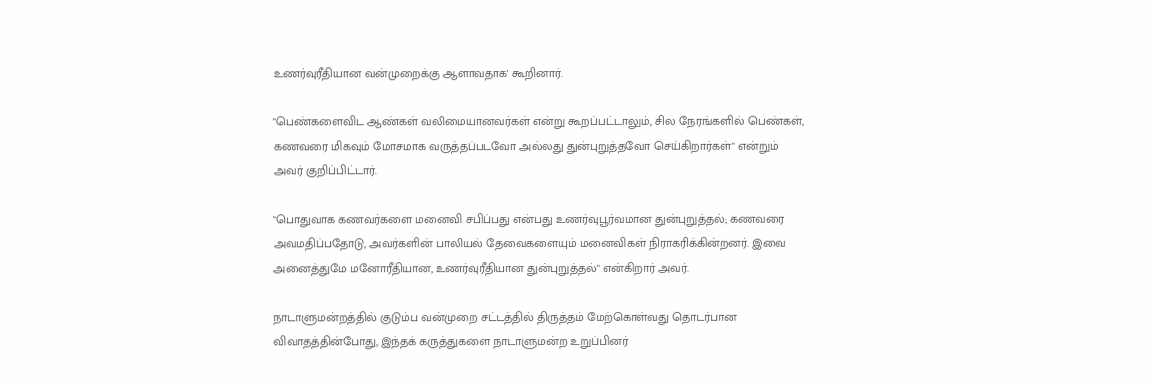உணர்வுரீதியான வன்முறைக்கு ஆளாவதாக' கூறினார்.

"பெண்களைவிட ஆண்கள் வலிமையானவர்கள் என்று கூறப்பட்டாலும், சில நேரங்களில் பெண்கள், கணவரை மிகவும் மோசமாக வருத்தப்படவோ அல்லது துன்புறுத்தவோ செய்கிறார்கள்" என்றும் அவர் குறிப்பிட்டார்.

"பொதுவாக கணவர்களை மனைவி சபிப்பது என்பது உணர்வுபூர்வமான துன்புறுத்தல்; கணவரை அவமதிப்பதோடு, அவர்களின் பாலியல் தேவைகளையும் மனைவிகள் நிராகரிக்கின்றனர். இவை அனைத்துமே மனோரீதியான, உணர்வுரீதியான துன்புறுத்தல்" என்கிறார் அவர்.

நாடாளுமன்றத்தில் குடும்ப வன்முறை சட்டத்தில் திருத்தம் மேற்கொள்வது தொடர்பான விவாதத்தின்போது, இந்தக் கருத்துகளை நாடாளுமன்ற உறுப்பினர்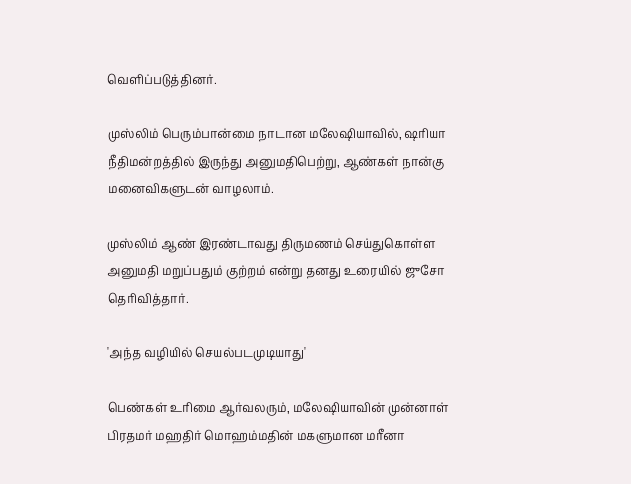வெளிப்படுத்தினர்.

முஸ்லிம் பெரும்பான்மை நாடான மலேஷியாவில், ஷரியா நீதிமன்றத்தில் இருந்து அனுமதிபெற்று, ஆண்கள் நான்கு மனைவிகளுடன் வாழலாம்.

முஸ்லிம் ஆண் இரண்டாவது திருமணம் செய்துகொள்ள அனுமதி மறுப்பதும் குற்றம் என்று தனது உரையில் ஜுசோ தெரிவித்தார்.

'அந்த வழியில் செயல்படமுடியாது'

பெண்கள் உரிமை ஆர்வலரும், மலேஷியாவின் முன்னாள் பிரதமர் மஹதிர் மொஹம்மதின் மகளுமான மரீனா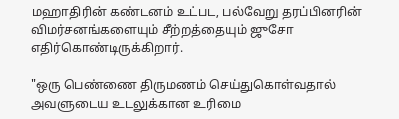மஹாதிரின் கண்டனம் உட்பட, பல்வேறு தரப்பினரின் விமர்சனங்களையும் சீற்றத்தையும் ஜுசோ எதிர்கொண்டிருக்கிறார்.

"ஒரு பெண்ணை திருமணம் செய்துகொள்வதால் அவளுடைய உடலுக்கான உரிமை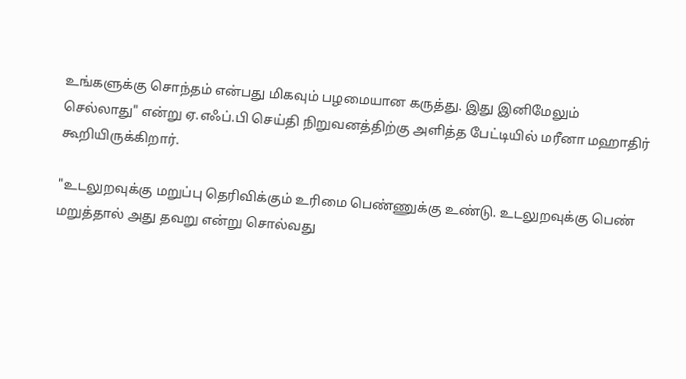உங்களுக்கு சொந்தம் என்பது மிகவும் பழமையான கருத்து. இது இனிமேலும் செல்லாது" என்று ஏ.எஃப்.பி செய்தி நிறுவனத்திற்கு அளித்த பேட்டியில் மரீனா மஹாதிர் கூறியிருக்கிறார்.

"உடலுறவுக்கு மறுப்பு தெரிவிக்கும் உரிமை பெண்ணுக்கு உண்டு. உடலுறவுக்கு பெண் மறுத்தால் அது தவறு என்று சொல்வது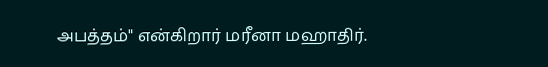அபத்தம்" என்கிறார் மரீனா மஹாதிர்.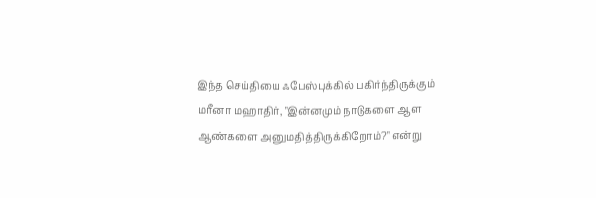இந்த செய்தியை ஃபேஸ்புக்கில் பகிர்ந்திருக்கும் மரீனா மஹாதிர், "இன்னமும் நாடுகளை ஆள ஆண்களை அனுமதித்திருக்கிறோம்?" என்று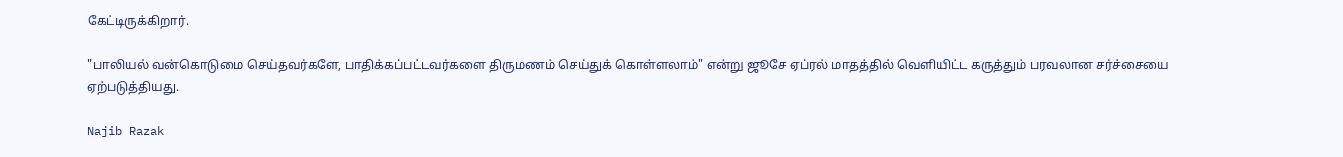கேட்டிருக்கிறார்.

"பாலியல் வன்கொடுமை செய்தவர்களே, பாதிக்கப்பட்டவர்களை திருமணம் செய்துக் கொள்ளலாம்" என்று ஜூசே ஏப்ரல் மாதத்தில் வெளியிட்ட கருத்தும் பரவலான சர்ச்சையை ஏற்படுத்தியது.

Najib Razak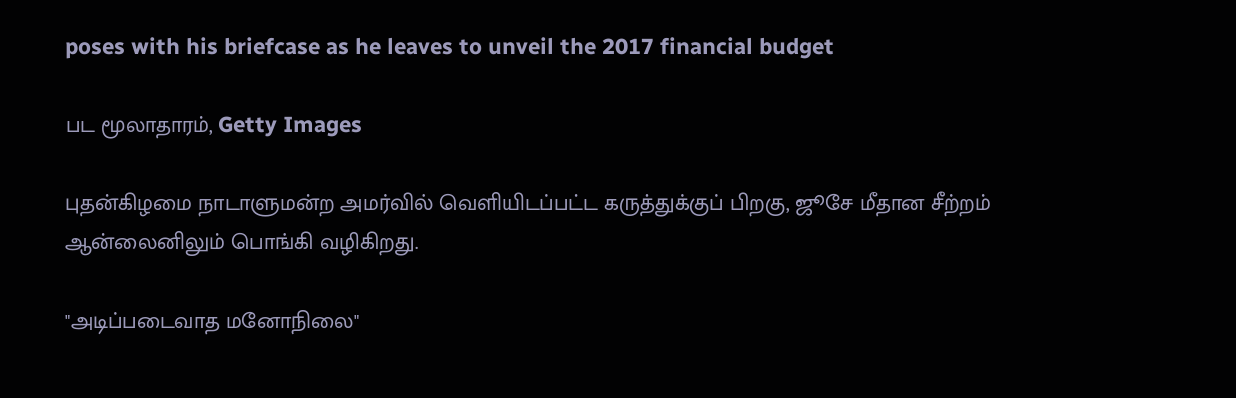poses with his briefcase as he leaves to unveil the 2017 financial budget

பட மூலாதாரம், Getty Images

புதன்கிழமை நாடாளுமன்ற அமர்வில் வெளியிடப்பட்ட கருத்துக்குப் பிறகு, ஜூசே மீதான சீற்றம் ஆன்லைனிலும் பொங்கி வழிகிறது.

"அடிப்படைவாத மனோநிலை"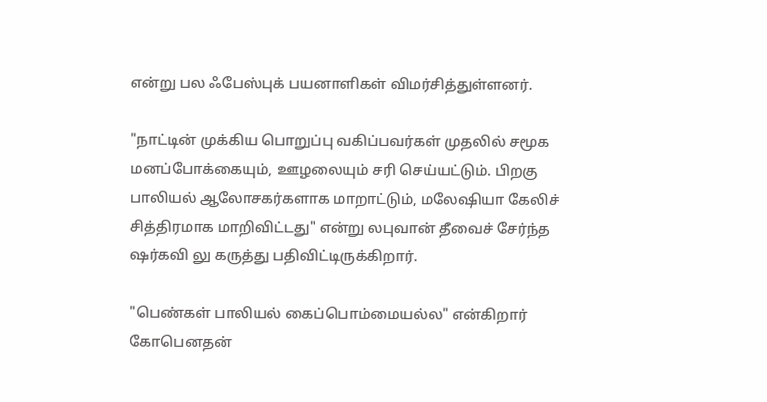என்று பல ஃபேஸ்புக் பயனாளிகள் விமர்சித்துள்ளனர்.

"நாட்டின் முக்கிய பொறுப்பு வகிப்பவர்கள் முதலில் சமூக மனப்போக்கையும், ஊழலையும் சரி செய்யட்டும். பிறகு பாலியல் ஆலோசகர்களாக மாறாட்டும், மலேஷியா கேலிச் சித்திரமாக மாறிவிட்டது" என்று லபுவான் தீவைச் சேர்ந்த ஷர்கவி லு கருத்து பதிவிட்டிருக்கிறார்.

"பெண்கள் பாலியல் கைப்பொம்மையல்ல" என்கிறார் கோபெனதன்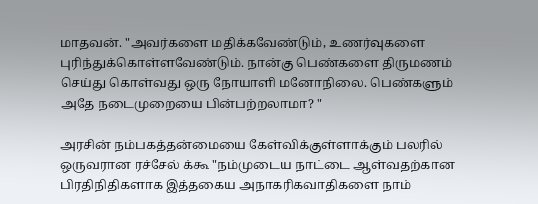மாதவன். "அவர்களை மதிக்கவேண்டும், உணர்வுகளை புரிந்துக்கொள்ளவேண்டும். நான்கு பெண்களை திருமணம் செய்து கொள்வது ஒரு நோயாளி மனோநிலை. பெண்களும் அதே நடைமுறையை பின்பற்றலாமா? "

அரசின் நம்பகத்தன்மையை கேள்விக்குள்ளாக்கும் பலரில் ஒருவரான ரச்சேல் க்கூ "நம்முடைய நாட்டை ஆள்வதற்கான பிரதிநிதிகளாக இத்தகைய அநாகரிகவாதிகளை நாம்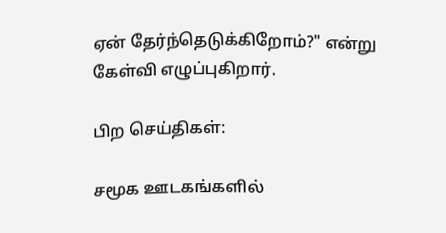ஏன் தேர்ந்தெடுக்கிறோம்?" என்று கேள்வி எழுப்புகிறார்.

பிற செய்திகள்:

சமூக ஊடகங்களில்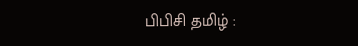பிபிசி தமிழ் :